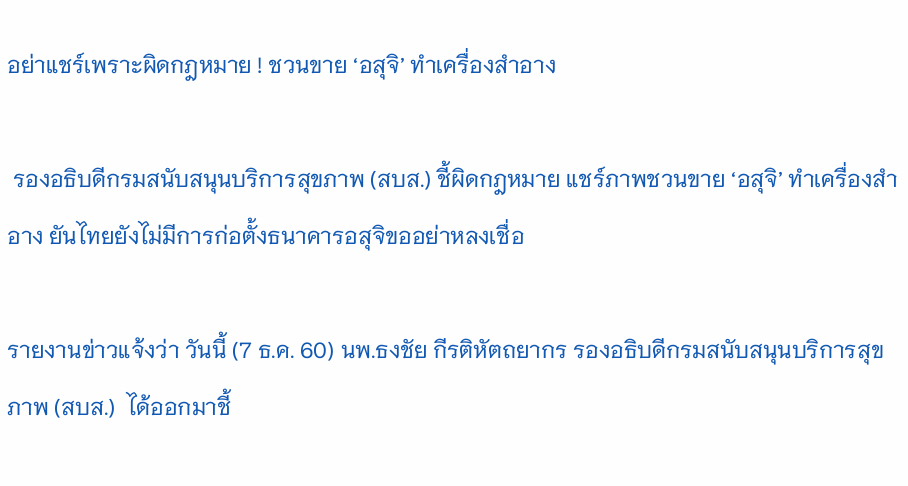อย่าแชร์เพราะผิดกฎหมาย ! ชวนขาย ‘อสุจิ’ ทำเครื่องสำอาง

 รองอธิบดีกรมสนับสนุนบริการสุขภาพ (สบส.) ชี้ผิดกฎหมาย แชร์ภาพชวนขาย ‘อสุจิ’ ทำเครื่องสำอาง ยันไทยยังไม่มีการก่อตั้งธนาคารอสุจิขออย่าหลงเชื่อ

รายงานข่าวแจ้งว่า วันนี้ (7 ธ.ค. 60) นพ.ธงชัย กีรติหัตถยากร รองอธิบดีกรมสนับสนุนบริการสุขภาพ (สบส.)  ได้ออกมาชี้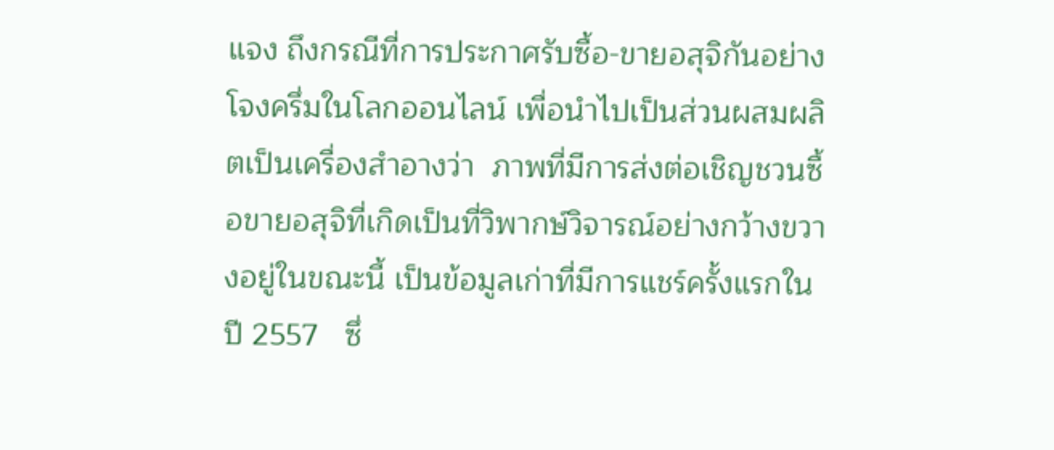แจง ถึงกรณีที่การประกาศรับซื้อ-ขายอสุจิกันอย่างโจงครึ่มในโลกออนไลน์ เพื่อนำไปเป็นส่วนผสมผลิตเป็นเครื่องสำอางว่า  ภาพที่มีการส่งต่อเชิญชวนซื้อขายอสุจิที่เกิดเป็นที่วิพากษ์วิจารณ์อย่างกว้างขวางอยู่ในขณะนี้ เป็นข้อมูลเก่าที่มีการแชร์ครั้งแรกในปี 2557   ซึ่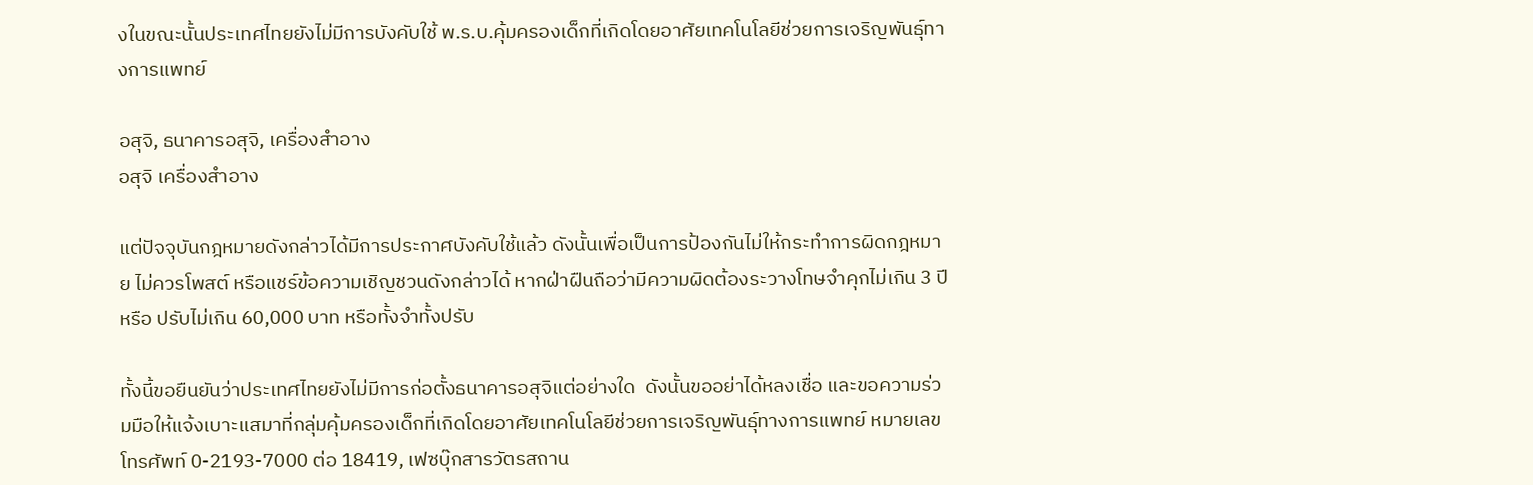งในขณะนั้นประเทศไทยยังไม่มีการบังคับใช้ พ.ร.บ.คุ้มครองเด็กที่เกิดโดยอาศัยเทคโนโลยีช่วยการเจริญพันธุ์ทางการแพทย์

อสุจิ, ธนาคารอสุจิ, เครื่องสำอาง
อสุจิ เครื่องสำอาง

แต่ปัจจุบันกฎหมายดังกล่าวได้มีการประกาศบังคับใช้แล้ว ดังนั้นเพื่อเป็นการป้องกันไม่ให้กระทำการผิดกฎหมาย ไม่ควรโพสต์ หรือแชร์ข้อความเชิญชวนดังกล่าวได้ หากฝ่าฝืนถือว่ามีความผิดต้องระวางโทษจำคุกไม่เกิน 3 ปี หรือ ปรับไม่เกิน 60,000 บาท หรือทั้งจำทั้งปรับ

ทั้งนี้ขอยืนยันว่าประเทศไทยยังไม่มีการก่อตั้งธนาคารอสุจิแต่อย่างใด  ดังนั้นขออย่าได้หลงเชื่อ และขอความร่วมมือให้แจ้งเบาะแสมาที่กลุ่มคุ้มครองเด็กที่เกิดโดยอาศัยเทคโนโลยีช่วยการเจริญพันธุ์ทางการแพทย์ หมายเลขโทรศัพท์ 0-2193-7000 ต่อ 18419, เฟซบุ๊กสารวัตรสถาน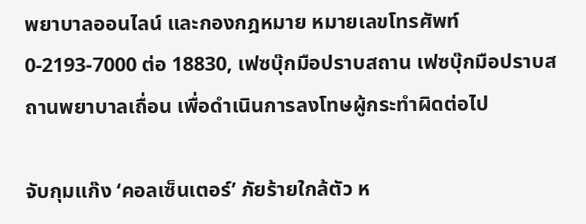พยาบาลออนไลน์ และกองกฎหมาย หมายเลขโทรศัพท์ 0-2193-7000 ต่อ 18830, เฟซบุ๊กมือปราบสถาน เฟซบุ๊กมือปราบสถานพยาบาลเถื่อน เพื่อดำเนินการลงโทษผู้กระทำผิดต่อไป

จับกุมแก๊ง ‘คอลเซ็นเตอร์’ ภัยร้ายใกล้ตัว ห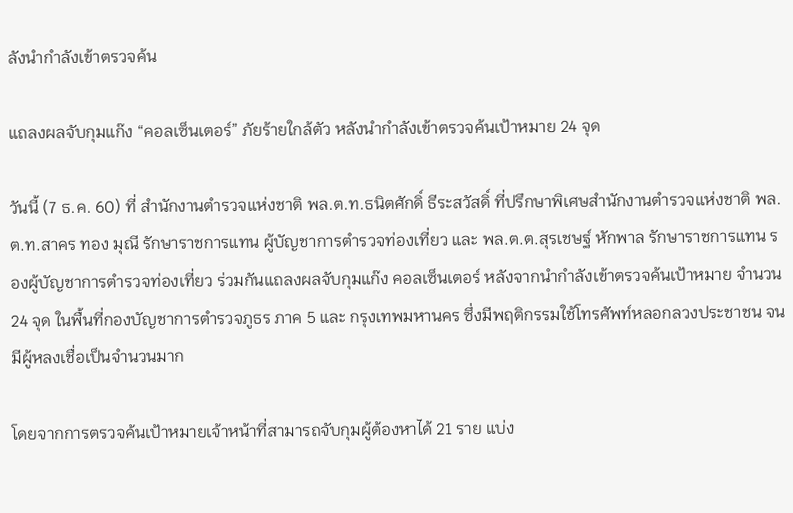ลังนำกำลังเข้าตรวจค้น

แถลงผลจับกุมแก๊ง “คอลเซ็นเตอร์” ภัยร้ายใกล้ตัว หลังนำกำลังเข้าตรวจค้นเป้าหมาย 24 จุด

วันนี้ (7 ธ.ค. 60) ที่ สำนักงานตำรวจแห่งชาติ พล.ต.ท.ธนิตศักดิ์ ธีระสวัสดิ์ ที่ปรึกษาพิเศษสำนักงานตำรวจแห่งชาติ พล.ต.ท.สาคร ทอง มุณี รักษาราชการแทน ผู้บัญชาการตำรวจท่องเที่ยว และ พล.ต.ต.สุรเชษฐ์ หักพาล รักษาราชการแทน รองผู้บัญชาการตำรวจท่องเที่ยว ร่วมกันแถลงผลจับกุมแก๊ง คอลเซ็นเตอร์ หลังจากนำกำลังเข้าตรวจค้นเป้าหมาย จำนวน 24 จุด ในพื้นที่กองบัญชาการตำรวจภูธร ภาค 5 และ กรุงเทพมหานคร ซึ่งมีพฤติกรรมใช้โทรศัพท์หลอกลวงประชาชน จนมีผู้หลงเชื่อเป็นจำนวนมาก

โดยจากการตรวจค้นเป้าหมายเจ้าหน้าที่สามารถจับกุมผู้ต้องหาได้ 21 ราย แบ่ง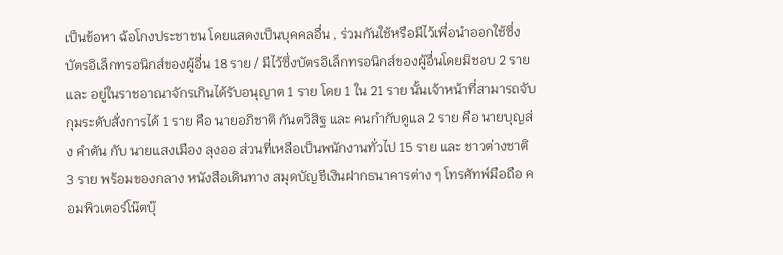เป็นข้อหา ฉ้อโกงประชาชน โดยแสดงเป็นบุคคลอื่น , ร่วมกันใช้หรือมีไว้เพื่อนำออกใช้ซึ่งบัตรอิเล็กทรอนิกส์ของผู้อื่น 18 ราย / มีไว้ซึ่งบัตรอิเล็กทรอนิกส์ของผู้อื่นโดยมิชอบ 2 ราย และ อยู่ในราชอาณาจักรเกินได้รับอนุญาต 1 ราย โดย 1 ใน 21 ราย นั้นเจ้าหน้าที่สามารถจับกุมระดับสั่งการได้ 1 ราย คือ นายอภิชาติ กันตวิสิฐ และ คนกำกับดูแล 2 ราย คือ นายบุญส่ง คำตัน กับ นายแสงเมือง ลุงออ ส่วนที่เหลือเป็นพนักงานทั่วไป 15 ราย และ ชาวต่างชาติ 3 ราย พร้อมของกลาง หนังสือเดินทาง สมุดบัญชีเงินฝากธนาคารต่าง ๆ โทรศัทพ์มือถือ คอมพิวเตอร์โน๊ตบุ๊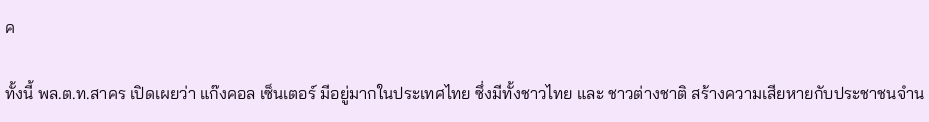ค

ทั้งนี้ พล.ต.ท.สาคร เปิดเผยว่า แก๊งคอล เซ็นเตอร์ มีอยู่มากในประเทศไทย ซึ่งมีทั้งชาวไทย และ ชาวต่างชาติ สร้างความเสียหายกับประชาชนจำน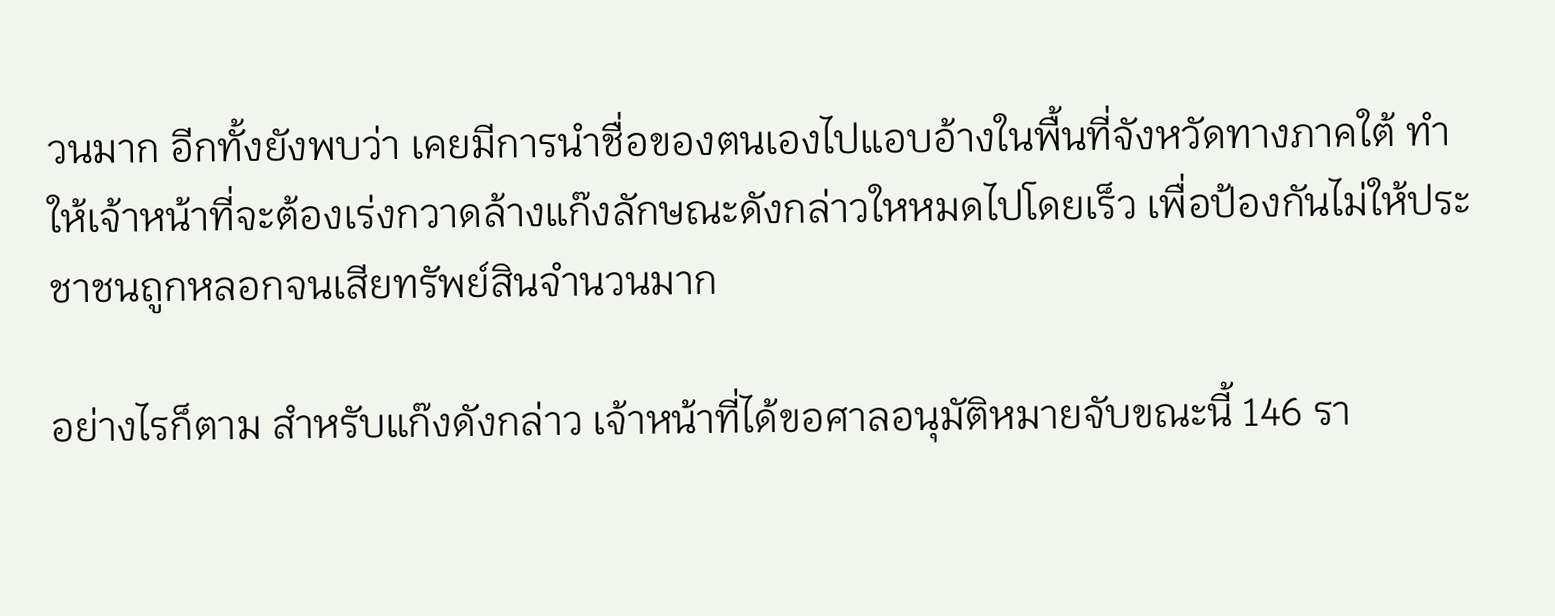วนมาก อีกทั้งยังพบว่า เคยมีการนำชื่อของตนเองไปแอบอ้างในพื้นที่จังหวัดทางภาคใต้ ทำให้เจ้าหน้าที่จะต้องเร่งกวาดล้างแก๊งลักษณะดังกล่าวใหหมดไปโดยเร็ว เพื่อป้องกันไม่ให้ประชาชนถูกหลอกจนเสียทรัพย์สินจำนวนมาก

อย่างไรก็ตาม สำหรับแก๊งดังกล่าว เจ้าหน้าที่ได้ขอศาลอนุมัติหมายจับขณะนี้ 146 รา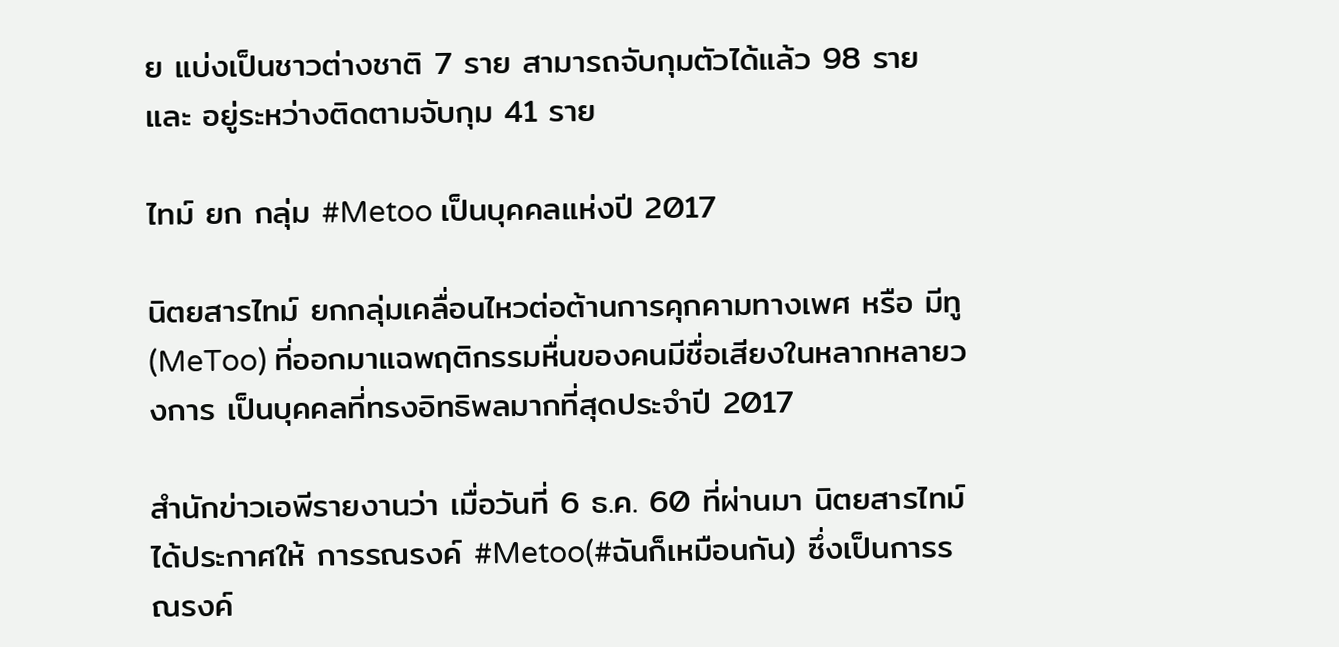ย แบ่งเป็นชาวต่างชาติ 7 ราย สามารถจับกุมตัวได้แล้ว 98 ราย และ อยู่ระหว่างติดตามจับกุม 41 ราย

ไทม์ ยก กลุ่ม #Metoo เป็นบุคคลแห่งปี 2017

นิตยสารไทม์ ยกกลุ่มเคลื่อนไหวต่อต้านการคุกคามทางเพศ หรือ มีทู (MeToo) ที่ออกมาแฉพฤติกรรมหื่นของคนมีชื่อเสียงในหลากหลายวงการ เป็นบุคคลที่ทรงอิทธิพลมากที่สุดประจำปี 2017

สำนักข่าวเอพีรายงานว่า เมื่อวันที่ 6 ธ.ค. 60 ที่ผ่านมา นิตยสารไทม์ ได้ประกาศให้ การรณรงค์ #Metoo(#ฉันก็เหมือนกัน) ซึ่งเป็นการรณรงค์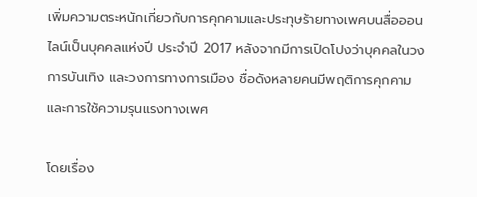เพิ่มความตระหนักเกี่ยวกับการคุกคามและประทุษร้ายทางเพศบนสื่อออนไลน์เป็นบุคคลแห่งปี ประจำปี 2017 หลังจากมีการเปิดโปงว่าบุคคลในวงการบันเทิง และวงการทางการเมือง ชื่อดังหลายคนมีพฤติการคุกคามและการใช้ความรุนแรงทางเพศ

โดยเรื่อง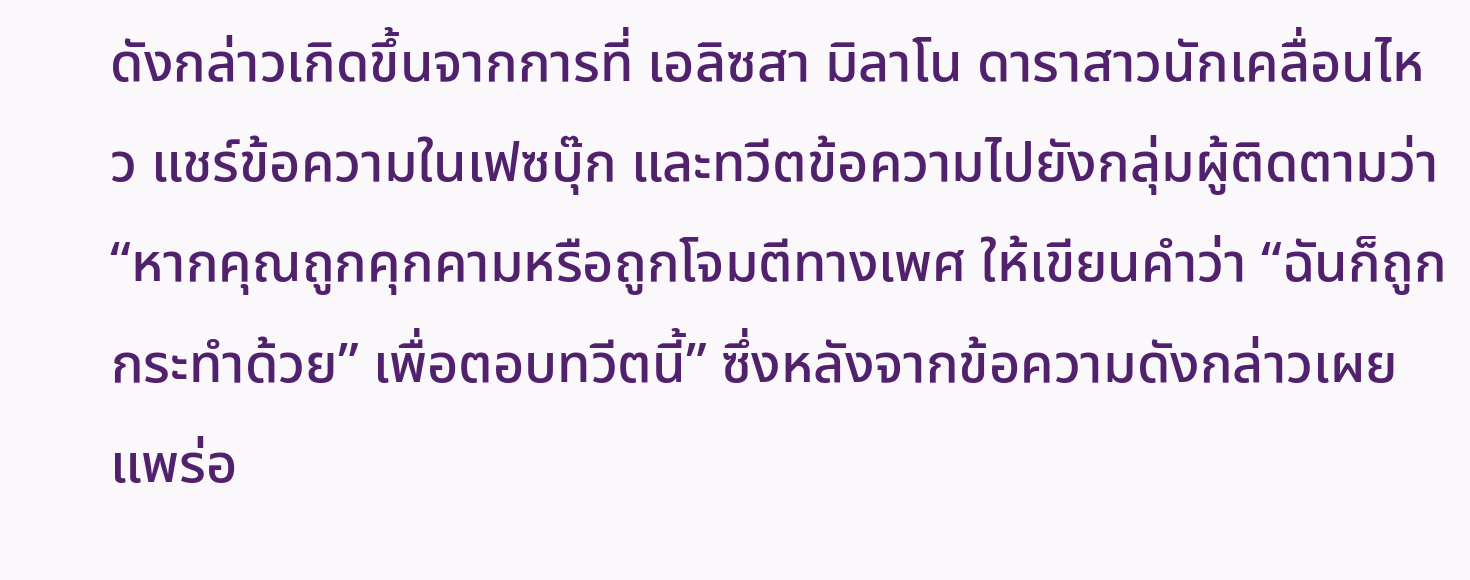ดังกล่าวเกิดขึ้นจากการที่ เอลิซสา มิลาโน ดาราสาวนักเคลื่อนไหว แชร์ข้อความในเฟซบุ๊ก และทวีตข้อความไปยังกลุ่มผู้ติดตามว่า “หากคุณถูกคุกคามหรือถูกโจมตีทางเพศ ให้เขียนคำว่า “ฉันก็ถูกกระทำด้วย” เพื่อตอบทวีตนี้” ซึ่งหลังจากข้อความดังกล่าวเผยแพร่อ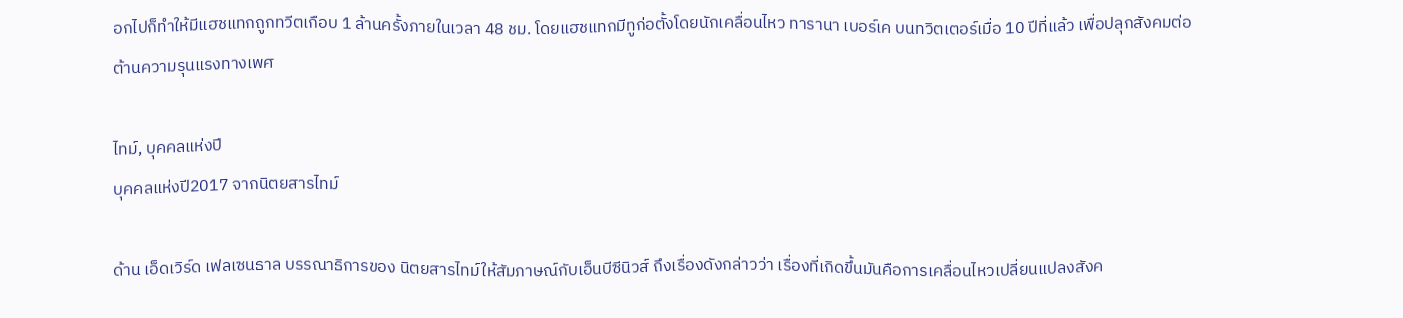อกไปก็ทำให้มีแฮชแทกถูกทวีตเกือบ 1 ล้านครั้งภายในเวลา 48 ชม. โดยแฮชแทกมีทูก่อตั้งโดยนักเคลื่อนไหว ทารานา เบอร์เค บนทวิตเตอร์เมื่อ 10 ปีที่แล้ว เพื่อปลุกสังคมต่อต้านความรุนแรงทางเพศ

ไทม์, บุคคลแห่งปี
บุคคลแห่งปี2017 จากนิตยสารไทม์

ด้าน เอ็ดเวิร์ด เฟลเซนธาล บรรณาธิการของ นิตยสารไทม์ให้สัมภาษณ์กับเอ็นบีซีนิวส์ ถึงเรื่องดังกล่าวว่า เรื่องที่เกิดขึ้นมันคือการเคลื่อนไหวเปลี่ยนแปลงสังค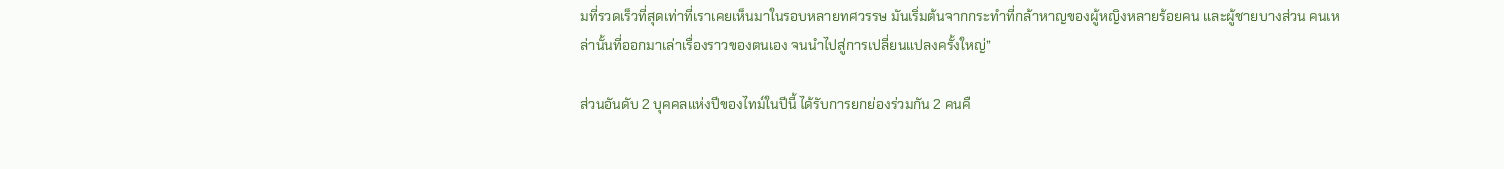มที่รวดเร็วที่สุดเท่าที่เราเคยเห็นมาในรอบหลายทศวรรษ มันเริ่มต้นจากกระทำที่กล้าหาญของผู้หญิงหลายร้อยคน และผู้ชายบางส่วน คนเหล่านั้นที่ออกมาเล่าเรื่องราวของตนเอง จนนำไปสู่การเปลี่ยนแปลงครั้งใหญ่”

ส่วนอันดับ 2 บุคคลแห่งปีของไทม์ในปีนี้ ได้รับการยกย่องร่วมกัน 2 คนคื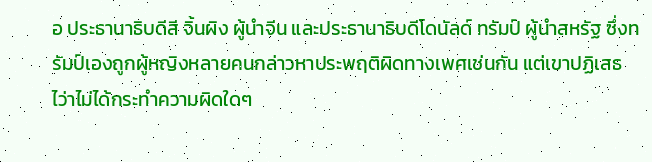อ ประธานาธิบดีสี จิ้นผิง ผู้นำจีน และประธานาธิบดีโดนัลด์ ทรัมป์ ผู้นำสหรัฐ ซึ่งทรัมป์เองถูกผู้หญิงหลายคนกล่าวหาประพฤติผิดทางเพศเช่นกัน แต่เขาปฏิเสธไว่าไม่ได้กระทำความผิดใดๆ